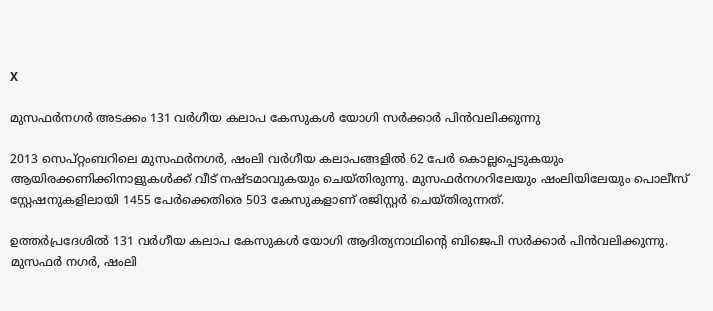X

മുസഫര്‍നഗര്‍ അടക്കം 131 വര്‍ഗീയ കലാപ കേസുകള്‍ യോഗി സര്‍ക്കാര്‍ പിന്‍വലിക്കുന്നു

2013 സെപ്റ്റംബറിലെ മുസഫര്‍നഗര്‍, ഷംലി വര്‍ഗീയ കലാപങ്ങളില്‍ 62 പേര്‍ കൊല്ലപ്പെടുകയും ആയിരക്കണിക്കിനാളുകള്‍ക്ക് വീട് നഷ്ടമാവുകയും ചെയ്തിരുന്നു. മുസഫര്‍നഗറിലേയും ഷംലിയിലേയും പൊലീസ് സ്റ്റേഷനുകളിലായി 1455 പേര്‍ക്കെതിരെ 503 കേസുകളാണ് രജിസ്റ്റര്‍ ചെയ്തിരുന്നത്.

ഉത്തര്‍പ്രദേശില്‍ 131 വര്‍ഗീയ കലാപ കേസുകള്‍ യോഗി ആദിത്യനാഥിന്റെ ബിജെപി സര്‍ക്കാര്‍ പിന്‍വലിക്കുന്നു. മുസഫര്‍ നഗര്‍, ഷംലി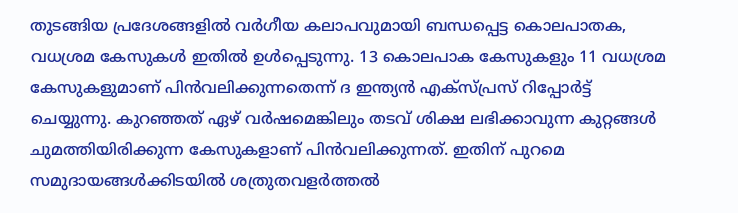തുടങ്ങിയ പ്രദേശങ്ങളില്‍ വര്‍ഗീയ കലാപവുമായി ബന്ധപ്പെട്ട കൊലപാതക, വധശ്രമ കേസുകള്‍ ഇതില്‍ ഉള്‍പ്പെടുന്നു. 13 കൊലപാക കേസുകളും 11 വധശ്രമ കേസുകളുമാണ് പിന്‍വലിക്കുന്നതെന്ന് ദ ഇന്ത്യന്‍ എക്‌സ്പ്രസ് റിപ്പോര്‍ട്ട് ചെയ്യുന്നു. കുറഞ്ഞത് ഏഴ് വര്‍ഷമെങ്കിലും തടവ് ശിക്ഷ ലഭിക്കാവുന്ന കുറ്റങ്ങള്‍ ചുമത്തിയിരിക്കുന്ന കേസുകളാണ് പിന്‍വലിക്കുന്നത്. ഇതിന് പുറമെ സമുദായങ്ങള്‍ക്കിടയില്‍ ശത്രുതവളര്‍ത്തല്‍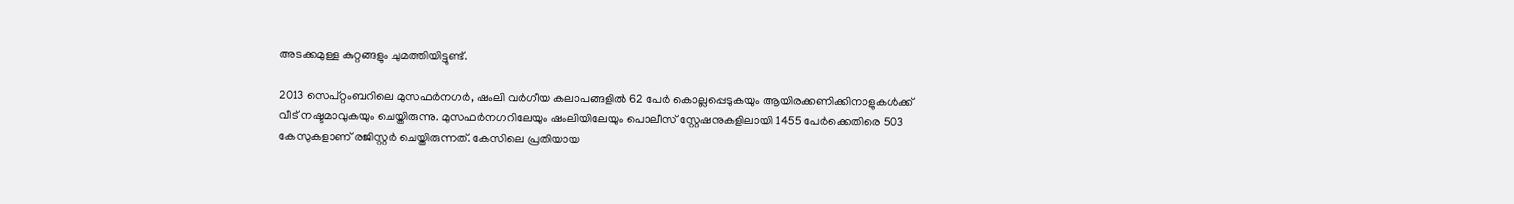അടക്കമുള്ള കുറ്റങ്ങളും ചുമത്തിയിട്ടുണ്ട്.

2013 സെപ്റ്റംബറിലെ മുസഫര്‍നഗര്‍, ഷംലി വര്‍ഗീയ കലാപങ്ങളില്‍ 62 പേര്‍ കൊല്ലപ്പെടുകയും ആയിരക്കണിക്കിനാളുകള്‍ക്ക് വീട് നഷ്ടമാവുകയും ചെയ്തിരുന്നു. മുസഫര്‍നഗറിലേയും ഷംലിയിലേയും പൊലീസ് സ്റ്റേഷനുകളിലായി 1455 പേര്‍ക്കെതിരെ 503 കേസുകളാണ് രജിസ്റ്റര്‍ ചെയ്തിരുന്നത്. കേസിലെ പ്രതിയായ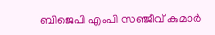ബിജെപി എംപി സഞ്ജീവ് കുമാര്‍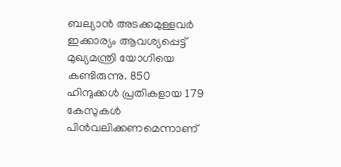ബല്യാന്‍ അടക്കമുള്ളവര്‍ ഇക്കാര്യം ആവശ്യപ്പെട്ട് മുഖ്യമന്ത്രി യോഗിയെ കണ്ടിരുന്നു. 850 ഹിന്ദുക്കള്‍ പ്രതികളായ 179 കേസുകള്‍ പിന്‍വലിക്കണമെന്നാണ്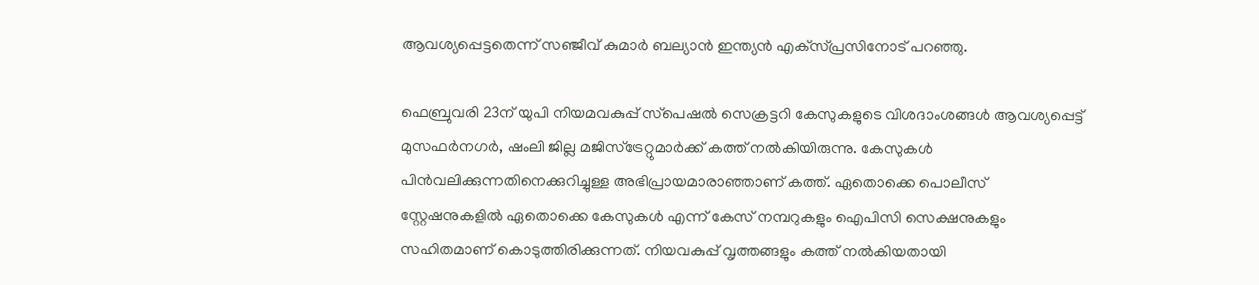ആവശ്യപ്പെട്ടതെന്ന് സഞ്ജീവ് കുമാര്‍ ബല്യാന്‍ ഇന്ത്യന്‍ എക്‌സ്പ്രസിനോട് പറഞ്ഞു.

ഫെബ്രുവരി 23ന് യുപി നിയമവകുപ്പ് സ്‌പെഷല്‍ സെക്രട്ടറി കേസുകളുടെ വിശദാംശങ്ങള്‍ ആവശ്യപ്പെട്ട് മുസഫര്‍നഗര്‍, ഷംലി ജില്ല മജിസ്‌ട്രേറ്റുമാര്‍ക്ക് കത്ത് നല്‍കിയിരുന്നു. കേസുകള്‍ പിന്‍വലിക്കുന്നതിനെക്കുറിച്ചുള്ള അഭിപ്രായമാരാഞ്ഞാണ് കത്ത്. ഏതൊക്കെ പൊലീസ് സ്റ്റേഷനുകളില്‍ ഏതൊക്കെ കേസുകള്‍ എന്ന് കേസ് നമ്പറുകളും ഐപിസി സെക്ഷനുകളും സഹിതമാണ് കൊടുത്തിരിക്കുന്നത്. നിയവകുപ്പ് വൃത്തങ്ങളും കത്ത് നല്‍കിയതായി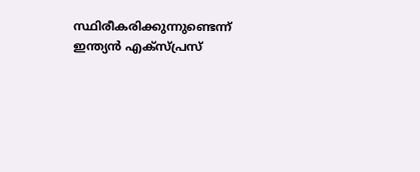സ്ഥിരീകരിക്കുന്നുണ്ടെന്ന് ഇന്ത്യന്‍ എക്‌സ്പ്രസ്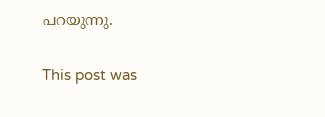പറയുന്നു.

This post was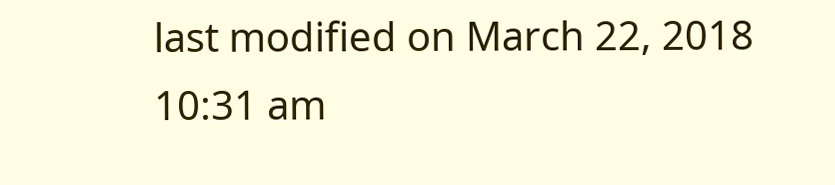last modified on March 22, 2018 10:31 am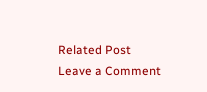Related Post
Leave a Comment